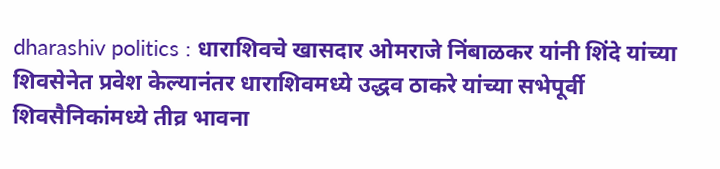dharashiv politics : धाराशिवचे खासदार ओमराजे निंबाळकर यांनी शिंदे यांच्या शिवसेनेत प्रवेश केल्यानंतर धाराशिवमध्ये उद्धव ठाकरे यांच्या सभेपूर्वी शिवसैनिकांमध्ये तीव्र भावना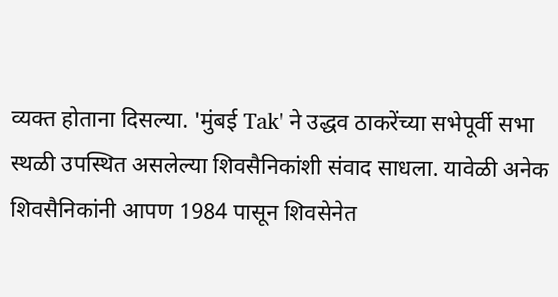व्यक्त होताना दिसल्या. 'मुंबई Tak' ने उद्धव ठाकरेंच्या सभेपूर्वी सभा स्थळी उपस्थित असलेल्या शिवसैनिकांशी संवाद साधला. यावेळी अनेक शिवसैनिकांनी आपण 1984 पासून शिवसेनेत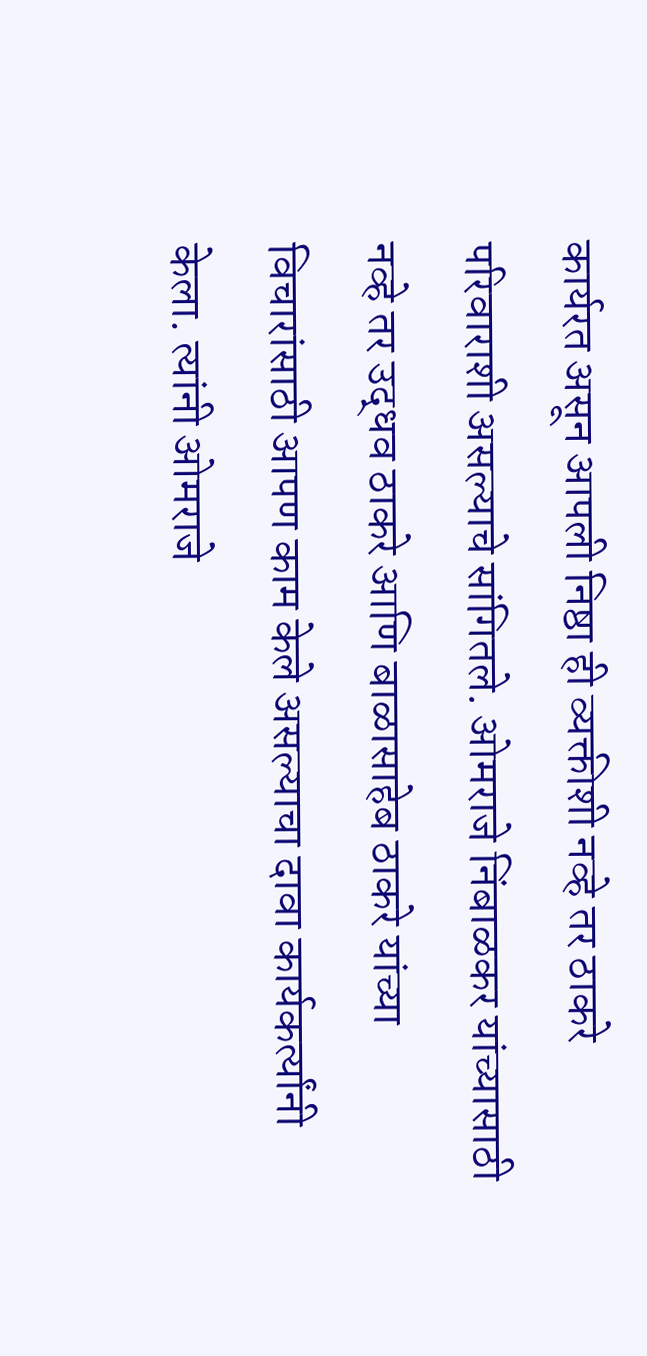कार्यरत असून आपली निष्ठा ही व्यक्तीशी नव्हे तर ठाकरे परिवाराशी असल्याचे सांगितले. ओमराजे निंबाळकर यांच्यासाठी नव्हे तर उद्धव ठाकरे आणि बाळासाहेब ठाकरे यांच्या विचारांसाठी आपण काम केले असल्याचा दावा कार्यकर्त्यांनी केला. त्यांनी ओमराजे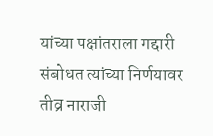यांच्या पक्षांतराला गद्दारी संबोधत त्यांच्या निर्णयावर तीव्र नाराजी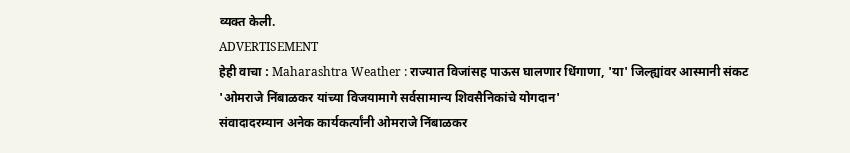व्यक्त केली.
ADVERTISEMENT
हेही वाचा : Maharashtra Weather : राज्यात विजांसह पाऊस घालणार धिंगाणा, 'या' जिल्ह्यांवर आस्मानी संकट
'ओमराजे निंबाळकर यांच्या विजयामागे सर्वसामान्य शिवसैनिकांचे योगदान'
संवादादरम्यान अनेक कार्यकर्त्यांनी ओमराजे निंबाळकर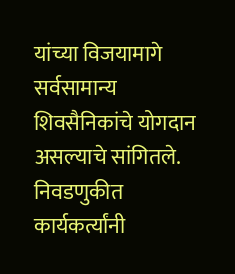यांच्या विजयामागे सर्वसामान्य शिवसैनिकांचे योगदान असल्याचे सांगितले. निवडणुकीत कार्यकर्त्यांनी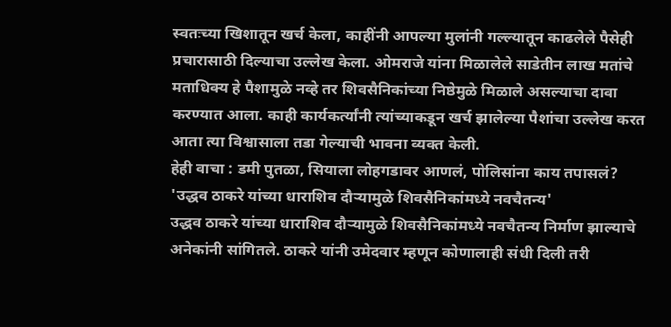स्वतःच्या खिशातून खर्च केला, काहींनी आपल्या मुलांनी गल्ल्यातून काढलेले पैसेही प्रचारासाठी दिल्याचा उल्लेख केला. ओमराजे यांना मिळालेले साडेतीन लाख मतांचे मताधिक्य हे पैशामुळे नव्हे तर शिवसैनिकांच्या निष्ठेमुळे मिळाले असल्याचा दावा करण्यात आला. काही कार्यकर्त्यांनी त्यांच्याकडून खर्च झालेल्या पैशांचा उल्लेख करत आता त्या विश्वासाला तडा गेल्याची भावना व्यक्त केली.
हेही वाचा : डमी पुतळा, सियाला लोहगडावर आणलं, पोलिसांना काय तपासलं?
'उद्धव ठाकरे यांच्या धाराशिव दौऱ्यामुळे शिवसैनिकांमध्ये नवचैतन्य'
उद्धव ठाकरे यांच्या धाराशिव दौऱ्यामुळे शिवसैनिकांमध्ये नवचैतन्य निर्माण झाल्याचे अनेकांनी सांगितले. ठाकरे यांनी उमेदवार म्हणून कोणालाही संधी दिली तरी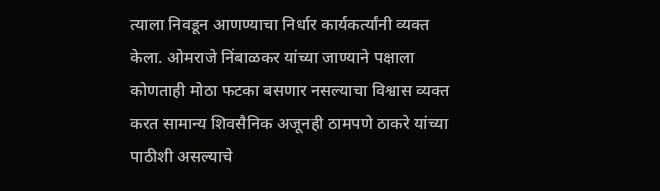त्याला निवडून आणण्याचा निर्धार कार्यकर्त्यांनी व्यक्त केला. ओमराजे निंबाळकर यांच्या जाण्याने पक्षाला कोणताही मोठा फटका बसणार नसल्याचा विश्वास व्यक्त करत सामान्य शिवसैनिक अजूनही ठामपणे ठाकरे यांच्या पाठीशी असल्याचे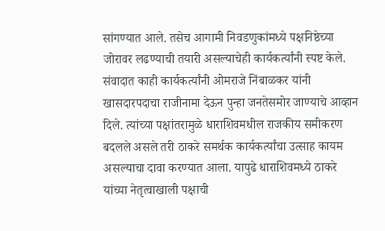सांगण्यात आले. तसेच आगामी निवडणुकांमध्ये पक्षनिष्ठेच्या जोरावर लढण्याची तयारी असल्याचेही कार्यकर्त्यांनी स्पष्ट केले.
संवादात काही कार्यकर्त्यांनी ओमराजे निंबाळकर यांनी खासदारपदाचा राजीनामा देऊन पुन्हा जनतेसमोर जाण्याचे आव्हान दिले. त्यांच्या पक्षांतरामुळे धाराशिवमधील राजकीय समीकरण बदलले असले तरी ठाकरे समर्थक कार्यकर्त्यांचा उत्साह कायम असल्याचा दावा करण्यात आला. यापुढे धाराशिवमध्ये ठाकरे यांच्या नेतृत्वाखाली पक्षाची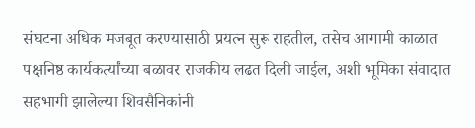संघटना अधिक मजबूत करण्यासाठी प्रयत्न सुरू राहतील, तसेच आगामी काळात पक्षनिष्ठ कार्यकर्त्यांच्या बळावर राजकीय लढत दिली जाईल, अशी भूमिका संवादात सहभागी झालेल्या शिवसैनिकांनी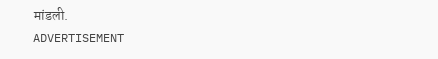मांडली.
ADVERTISEMENT